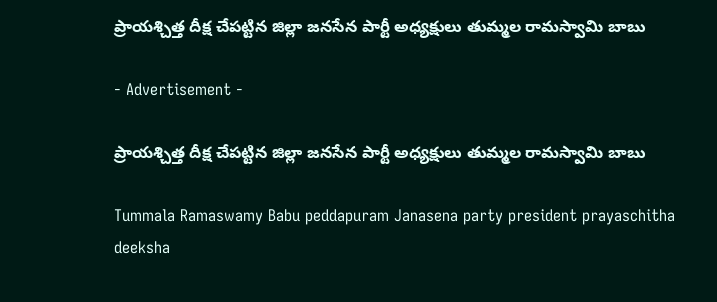ప్రాయశ్చిత్త దీక్ష చేపట్టిన జిల్లా జనసేన పార్టీ అధ్యక్షులు తుమ్మల రామస్వామి బాబు

- Advertisement -

ప్రాయశ్చిత్త దీక్ష చేపట్టిన జిల్లా జనసేన పార్టీ అధ్యక్షులు తుమ్మల రామస్వామి బాబు

Tummala Ramaswamy Babu peddapuram Janasena party president prayaschitha deeksha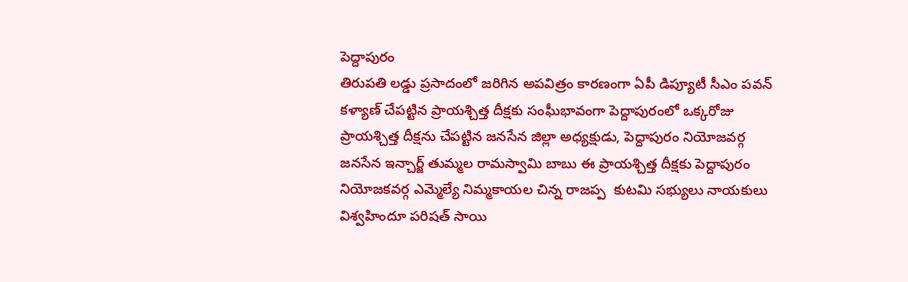పెద్దాపురం
తిరుపతి లడ్డు ప్రసాదంలో జరిగిన అపవిత్రం కారణంగా ఏపీ డిప్యూటీ సీఎం పవన్ కళ్యాణ్ చేపట్టిన ప్రాయశ్చిత్త దీక్షకు సంఘీభావంగా పెద్దాపురంలో ఒక్కరోజు ప్రాయశ్చిత్త దీక్షను చేపట్టిన జనసేన జిల్లా అధ్యక్షుడు, పెద్దాపురం నియోజవర్గ జనసేన ఇన్చార్జ్ తుమ్మల రామస్వామి బాబు ఈ ప్రాయశ్చిత్త దీక్షకు పెద్దాపురం నియోజకవర్గ ఎమ్మెల్యే నిమ్మకాయల చిన్న రాజప్ప  కుటమి సభ్యులు నాయకులు విశ్వహిందూ పరిషత్ సాయి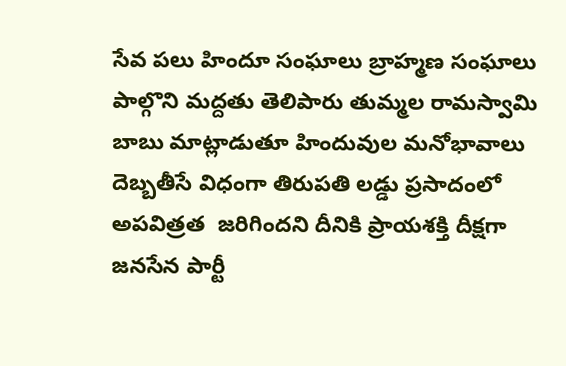సేవ పలు హిందూ సంఘాలు బ్రాహ్మణ సంఘాలు పాల్గొని మద్దతు తెలిపారు తుమ్మల రామస్వామి బాబు మాట్లాడుతూ హిందువుల మనోభావాలు దెబ్బతీసే విధంగా తిరుపతి లడ్డు ప్రసాదంలో అపవిత్రత  జరిగిందని దీనికి ప్రాయశక్తి దీక్షగా జనసేన పార్టీ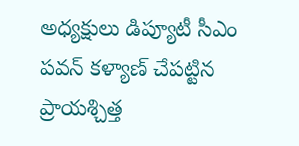అధ్యక్షులు డిప్యూటీ సీఎం పవన్ కళ్యాణ్ చేపట్టిన ప్రాయశ్చిత్త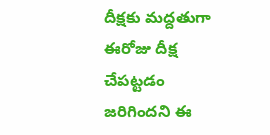దీక్షకు మద్దతుగా ఈరోజు దీక్ష చేపట్టడం  జరిగిందని ఈ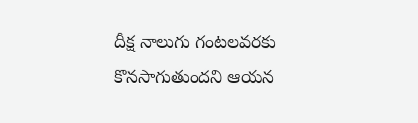దీక్ష నాలుగు గంటలవరకు కొనసాగుతుందని ఆయన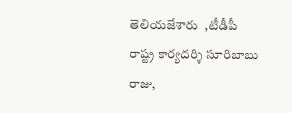తెలియజేశారు  ,టీడీపీ రాష్ట్ర కార్యదర్శి సూరిబాబు రాజు,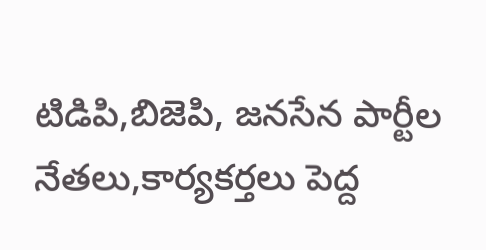టిడిపి,బిజెపి, జనసేన పార్టీల నేతలు,కార్యకర్తలు పెద్ద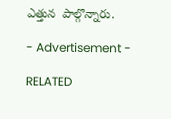ఎత్తున  పాల్గొన్నారు.

- Advertisement -

RELATED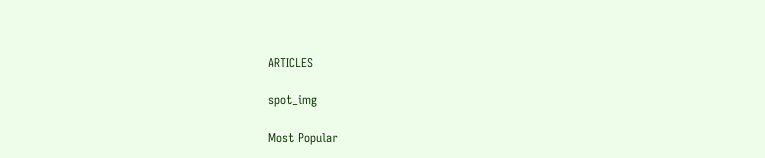ARTICLES

spot_img

Most Popular